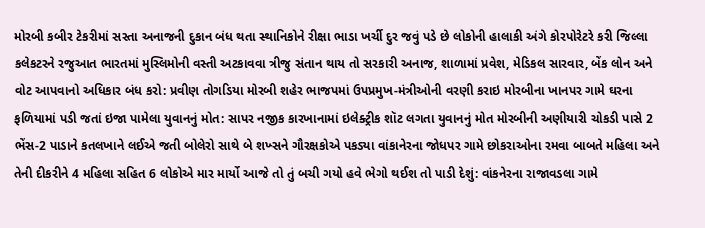મોરબી કબીર ટેકરીમાં સસ્તા અનાજની દુકાન બંધ થતા સ્થાનિકોને રીક્ષા ભાડા ખર્ચી દુર જવું પડે છે લોકોની હાલાકી અંગે કોરપોરેટરે કરી જિલ્લા કલેકટરને રજુઆત ભારતમાં મુસ્લિમોની વસ્તી અટકાવવા ત્રીજુ સંતાન થાય તો સરકારી અનાજ, શાળામાં પ્રવેશ, મેડિકલ સારવાર, બેંક લોન અને વોટ આપવાનો અધિકાર બંધ કરો: પ્રવીણ તોગડિયા મોરબી શહેર ભાજપમાં ઉપપ્રમુખ-મંત્રીઓની વરણી કરાઇ મોરબીના ખાનપર ગામે ઘરના ફળિયામાં પડી જતાં ઇજા પામેલા યુવાનનું મોત: સાપર નજીક કારખાનામાં ઇલેક્ટ્રીક શૉટ લગતા યુવાનનું મોત મોરબીની અણીયારી ચોકડી પાસે 2 ભેંસ-2 પાડાને કતલખાને લઈએ જતી બોલેરો સાથે બે શખ્સને ગૌરક્ષકોએ પકડ્યા વાંકાનેરના જોધપર ગામે છોકરાઓના રમવા બાબતે મહિલા અને તેની દીકરીને 4 મહિલા સહિત 6 લોકોએ માર માર્યો આજે તો તું બચી ગયો હવે ભેગો થઈશ તો પાડી દેશું: વાંકનેરના રાજાવડલા ગામે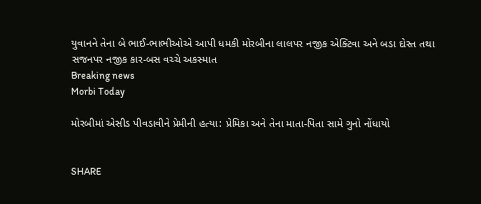યુવાનને તેના બે ભાઈ-ભાભીઓએ આપી ધમકી મોરબીના લાલપર નજીક એક્ટિવા અને બડા દોસ્ત તથા સજનપર નજીક કાર-બસ વચ્ચે અકસ્માત
Breaking news
Morbi Today

મોરબીમાં એસીડ પીવડાવીને પ્રેમીની હત્યા: પ્રેમિકા અને તેના માતા-પિતા સામે ગુનો નોંધાયો


SHARE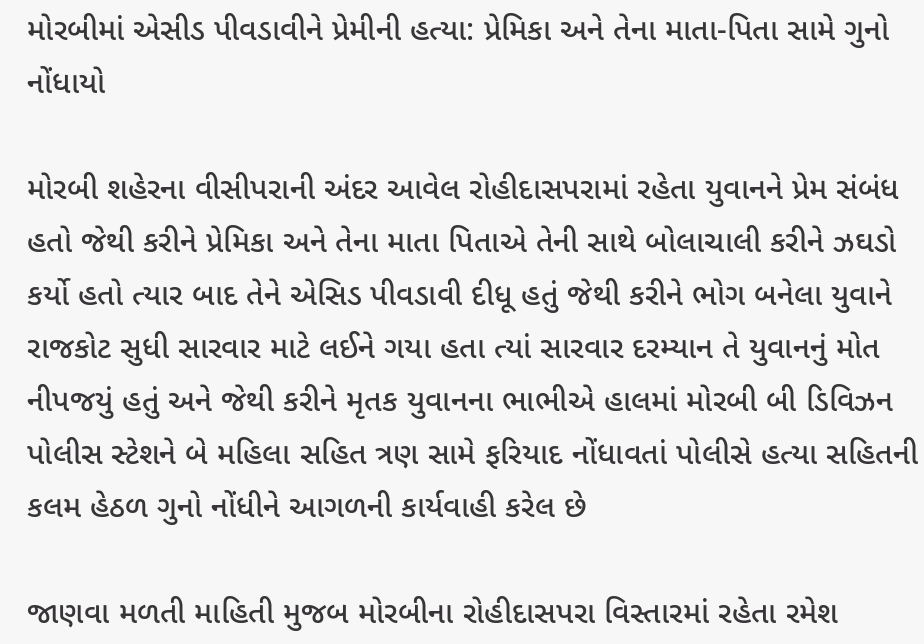મોરબીમાં એસીડ પીવડાવીને પ્રેમીની હત્યા: પ્રેમિકા અને તેના માતા-પિતા સામે ગુનો નોંધાયો

મોરબી શહેરના વીસીપરાની અંદર આવેલ રોહીદાસપરામાં રહેતા યુવાનને પ્રેમ સંબંધ હતો જેથી કરીને પ્રેમિકા અને તેના માતા પિતાએ તેની સાથે બોલાચાલી કરીને ઝઘડો કર્યો હતો ત્યાર બાદ તેને એસિડ પીવડાવી દીધૂ હતું જેથી કરીને ભોગ બનેલા યુવાને રાજકોટ સુધી સારવાર માટે લઈને ગયા હતા ત્યાં સારવાર દરમ્યાન તે યુવાનનું મોત નીપજયું હતું અને જેથી કરીને મૃતક યુવાનના ભાભીએ હાલમાં મોરબી બી ડિવિઝન પોલીસ સ્ટેશને બે મહિલા સહિત ત્રણ સામે ફરિયાદ નોંધાવતાં પોલીસે હત્યા સહિતની કલમ હેઠળ ગુનો નોંધીને આગળની કાર્યવાહી કરેલ છે

જાણવા મળતી માહિતી મુજબ મોરબીના રોહીદાસપરા વિસ્તારમાં રહેતા રમેશ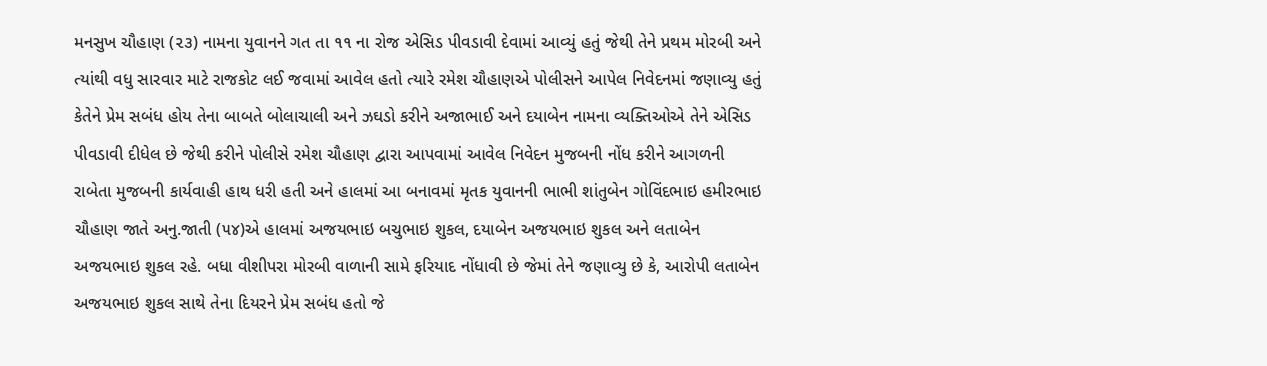મનસુખ ચૌહાણ (૨૩) નામના યુવાનને ગત તા ૧૧ ના રોજ એસિડ પીવડાવી દેવામાં આવ્યું હતું જેથી તેને પ્રથમ મોરબી અને ત્યાંથી વધુ સારવાર માટે રાજકોટ લઈ જવામાં આવેલ હતો ત્યારે રમેશ ચૌહાણએ પોલીસને આપેલ નિવેદનમાં જણાવ્યુ હતું કેતેને પ્રેમ સબંધ હોય તેના બાબતે બોલાચાલી અને ઝઘડો કરીને અજાભાઈ અને દયાબેન નામના વ્યક્તિઓએ તેને એસિડ પીવડાવી દીધેલ છે જેથી કરીને પોલીસે રમેશ ચૌહાણ દ્વારા આપવામાં આવેલ નિવેદન મુજબની નોંધ કરીને આગળની રાબેતા મુજબની કાર્યવાહી હાથ ધરી હતી અને હાલમાં આ બનાવમાં મૃતક યુવાનની ભાભી શાંતુબેન ગોવિંદભાઇ હમીરભાઇ ચૌહાણ જાતે અનુ.જાતી (૫૪)એ હાલમાં અજયભાઇ બચુભાઇ શુકલ, દયાબેન અજયભાઇ શુકલ અને લતાબેન અજયભાઇ શુકલ રહે. બધા વીશીપરા મોરબી વાળાની સામે ફરિયાદ નોંધાવી છે જેમાં તેને જણાવ્યુ છે કે, આરોપી લતાબેન અજયભાઇ શુકલ સાથે તેના દિયરને પ્રેમ સબંધ હતો જે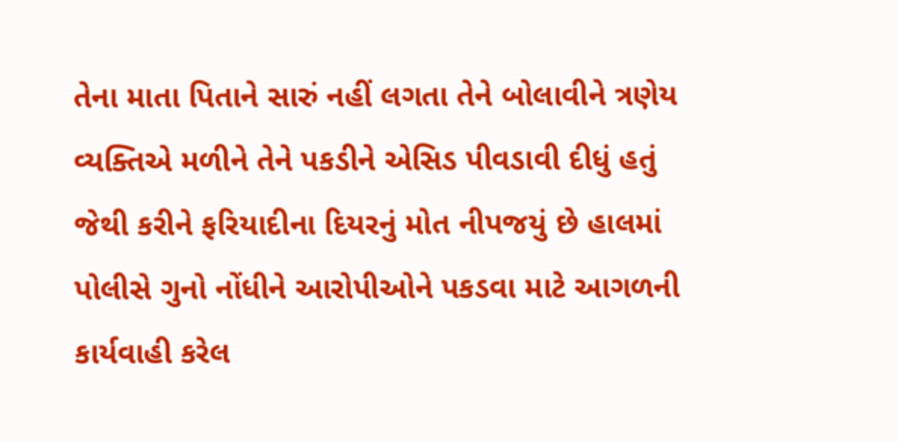તેના માતા પિતાને સારું નહીં લગતા તેને બોલાવીને ત્રણેય વ્યક્તિએ મળીને તેને પકડીને એસિડ પીવડાવી દીધું હતું જેથી કરીને ફરિયાદીના દિયરનું મોત નીપજયું છે હાલમાં પોલીસે ગુનો નોંધીને આરોપીઓને પકડવા માટે આગળની કાર્યવાહી કરેલ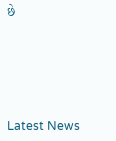છે






Latest News